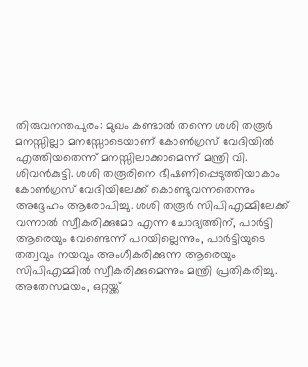തിരുവനന്തപുരം: മുഖം കണ്ടാൽ തന്നെ ശശി തരൂർ മനസ്സില്ലാ മനസ്സോടെയാണ് കോൺഗ്രസ് വേദിയിൽ എത്തിയതെന്ന് മനസ്സിലാക്കാമെന്ന് മന്ത്രി വി. ശിവൻകുട്ടി. ശശി തരൂരിനെ ഭീഷണിപ്പെടുത്തിയാകാം കോൺഗ്രസ് വേദിയിലേക്ക് കൊണ്ടുവന്നതെന്നും അദ്ദേഹം ആരോപിച്ചു. ശശി തരൂർ സിപിഎമ്മിലേക്ക് വന്നാൽ സ്വീകരിക്കുമോ എന്ന ചോദ്യത്തിന്, പാർട്ടി ആരെയും വേണ്ടെന്ന് പറയില്ലെന്നും, പാർട്ടിയുടെ തത്വവും നയവും അംഗീകരിക്കുന്ന ആരെയും സിപിഎമ്മിൽ സ്വീകരിക്കുമെന്നും മന്ത്രി പ്രതികരിച്ചു.
അതേസമയം, ഒറ്റയ്ക്ക്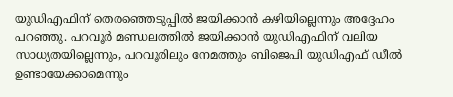യുഡിഎഫിന് തെരഞ്ഞെടുപ്പിൽ ജയിക്കാൻ കഴിയില്ലെന്നും അദ്ദേഹം പറഞ്ഞു. പറവൂർ മണ്ഡലത്തിൽ ജയിക്കാൻ യുഡിഎഫിന് വലിയ സാധ്യതയില്ലെന്നും, പറവൂരിലും നേമത്തും ബിജെപി യുഡിഎഫ് ഡീൽ ഉണ്ടായേക്കാമെന്നും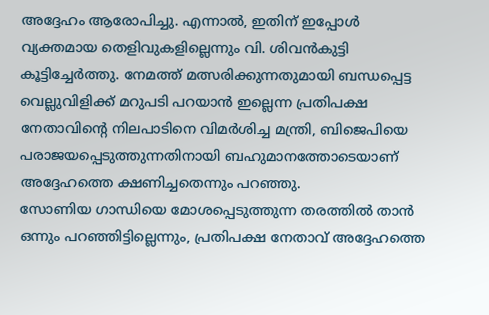അദ്ദേഹം ആരോപിച്ചു. എന്നാൽ, ഇതിന് ഇപ്പോൾ വ്യക്തമായ തെളിവുകളില്ലെന്നും വി. ശിവൻകുട്ടി കൂട്ടിച്ചേർത്തു. നേമത്ത് മത്സരിക്കുന്നതുമായി ബന്ധപ്പെട്ട വെല്ലുവിളിക്ക് മറുപടി പറയാൻ ഇല്ലെന്ന പ്രതിപക്ഷ നേതാവിന്റെ നിലപാടിനെ വിമർശിച്ച മന്ത്രി, ബിജെപിയെ പരാജയപ്പെടുത്തുന്നതിനായി ബഹുമാനത്തോടെയാണ് അദ്ദേഹത്തെ ക്ഷണിച്ചതെന്നും പറഞ്ഞു.
സോണിയ ഗാന്ധിയെ മോശപ്പെടുത്തുന്ന തരത്തിൽ താൻ ഒന്നും പറഞ്ഞിട്ടില്ലെന്നും, പ്രതിപക്ഷ നേതാവ് അദ്ദേഹത്തെ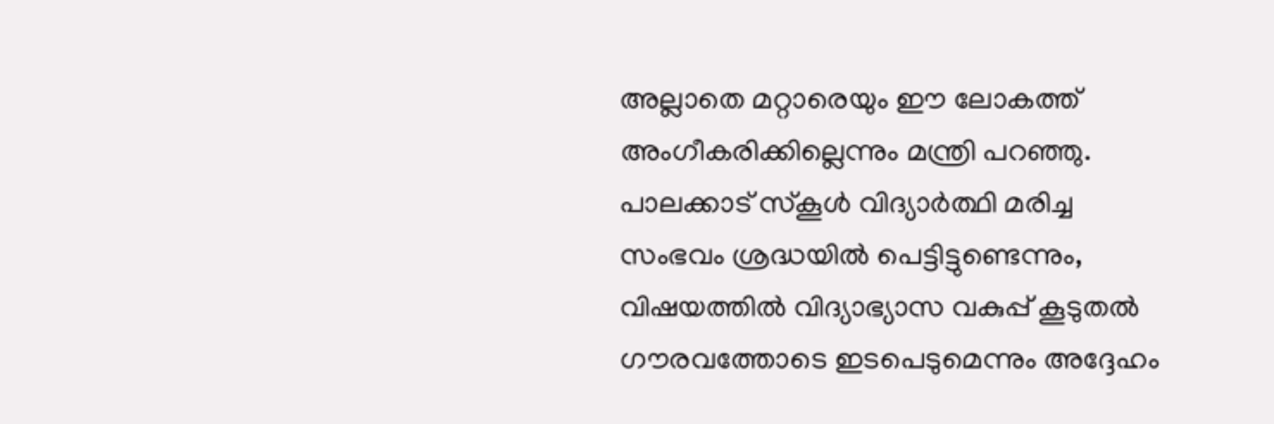അല്ലാതെ മറ്റാരെയും ഈ ലോകത്ത് അംഗീകരിക്കില്ലെന്നും മന്ത്രി പറഞ്ഞു. പാലക്കാട് സ്കൂൾ വിദ്യാർത്ഥി മരിച്ച സംഭവം ശ്രദ്ധയിൽ പെട്ടിട്ടുണ്ടെന്നും, വിഷയത്തിൽ വിദ്യാഭ്യാസ വകുപ്പ് കൂടുതൽ ഗൗരവത്തോടെ ഇടപെടുമെന്നും അദ്ദേഹം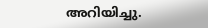അറിയിച്ചു.